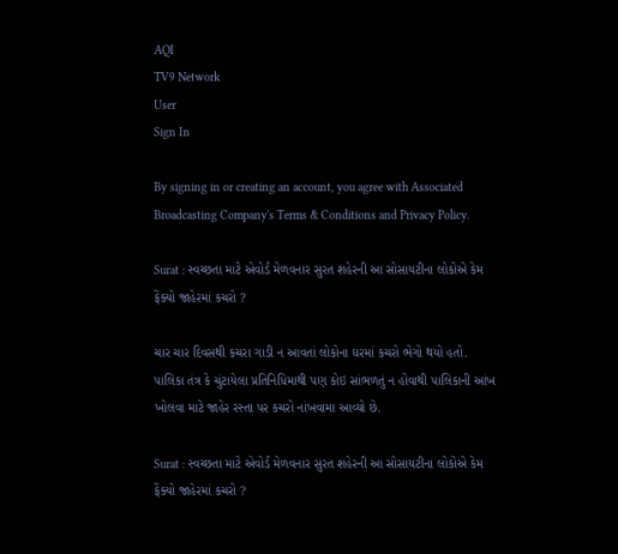AQI
TV9 Network
User
Sign In

By signing in or creating an account, you agree with Associated Broadcasting Company's Terms & Conditions and Privacy Policy.

Surat : સ્વચ્છતા માટે એવોર્ડ મેળવનાર સુરત શહેરની આ સોસાયટીના લોકોએ કેમ ફેંક્યો જાહેરમાં કચરો ?

ચાર ચાર દિવસથી કચરા ગાડી ન આવતાં લોકોના ઘરમાં કચરો ભેગો થયો હતો. પાલિકા તંત્ર કે ચુંટાયેલા પ્રતિનિધિમાથી પણ કોઇ સાંભળતું ન હોવાથી પાલિકાની આંખ ખોલવા માટે જાહેર રસ્તા પર કચરો નાંખવામા આવ્યો છે.

Surat : સ્વચ્છતા માટે એવોર્ડ મેળવનાર સુરત શહેરની આ સોસાયટીના લોકોએ કેમ ફેંક્યો જાહેરમાં કચરો ?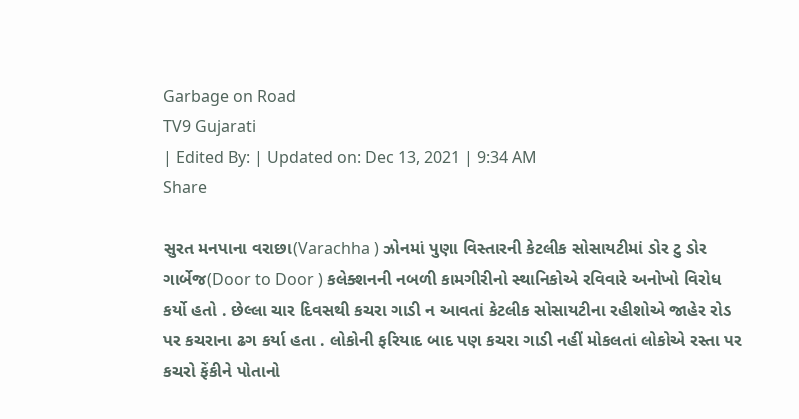Garbage on Road
TV9 Gujarati
| Edited By: | Updated on: Dec 13, 2021 | 9:34 AM
Share

સુરત મનપાના વરાછા(Varachha ) ઝોનમાં પુણા વિસ્તારની કેટલીક સોસાયટીમાં ડોર ટુ ડોર ગાર્બેજ(Door to Door ) કલેક્શનની નબળી કામગીરીનો સ્થાનિકોએ રવિવારે અનોખો વિરોધ કર્યો હતો . છેલ્લા ચાર દિવસથી કચરા ગાડી ન આવતાં કેટલીક સોસાયટીના રહીશોએ જાહેર રોડ પર કચરાના ઢગ કર્યા હતા . લોકોની ફરિયાદ બાદ પણ કચરા ગાડી નહીં મોકલતાં લોકોએ રસ્તા પર કચરો ફેંકીને પોતાનો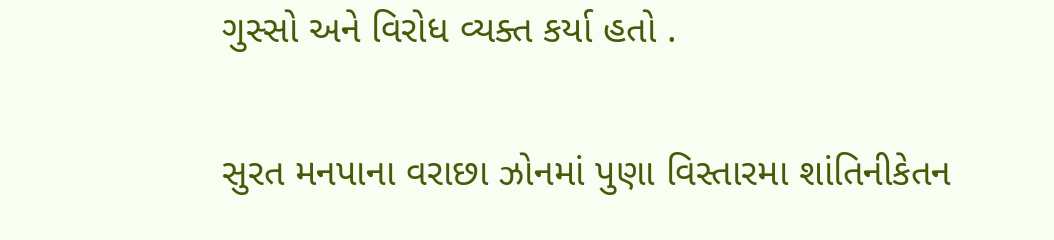ગુસ્સો અને વિરોધ વ્યક્ત કર્યા હતો .

સુરત મનપાના વરાછા ઝોનમાં પુણા વિસ્તારમા શાંતિનીકેતન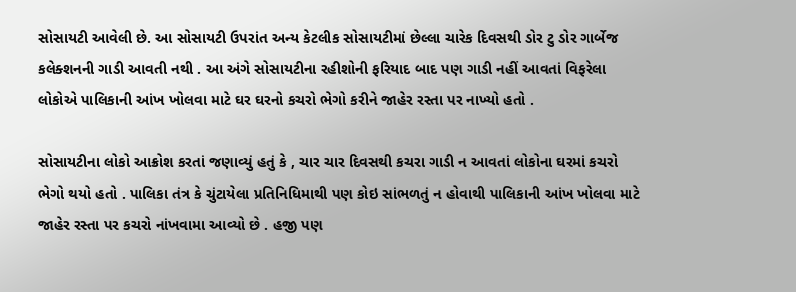સોસાયટી આવેલી છે. આ સોસાયટી ઉપરાંત અન્ય કેટલીક સોસાયટીમાં છેલ્લા ચારેક દિવસથી ડોર ટુ ડોર ગાર્બેજ કલેક્શનની ગાડી આવતી નથી . આ અંગે સોસાયટીના રહીશોની ફરિયાદ બાદ પણ ગાડી નહીં આવતાં વિફરેલા લોકોએ પાલિકાની આંખ ખોલવા માટે ઘર ઘરનો કચરો ભેગો કરીને જાહેર રસ્તા પર નાખ્યો હતો .

સોસાયટીના લોકો આક્રોશ કરતાં જણાવ્યું હતું કે , ચાર ચાર દિવસથી કચરા ગાડી ન આવતાં લોકોના ઘરમાં કચરો ભેગો થયો હતો . પાલિકા તંત્ર કે ચુંટાયેલા પ્રતિનિધિમાથી પણ કોઇ સાંભળતું ન હોવાથી પાલિકાની આંખ ખોલવા માટે જાહેર રસ્તા પર કચરો નાંખવામા આવ્યો છે . હજી પણ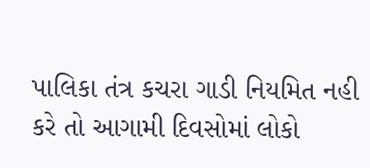પાલિકા તંત્ર કચરા ગાડી નિયમિત નહી કરે તો આગામી દિવસોમાં લોકો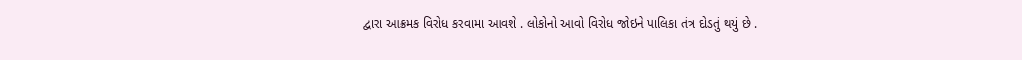દ્વારા આક્રમક વિરોધ કરવામા આવશે . લોકોનો આવો વિરોધ જોઇને પાલિકા તંત્ર દોડતું થયું છે .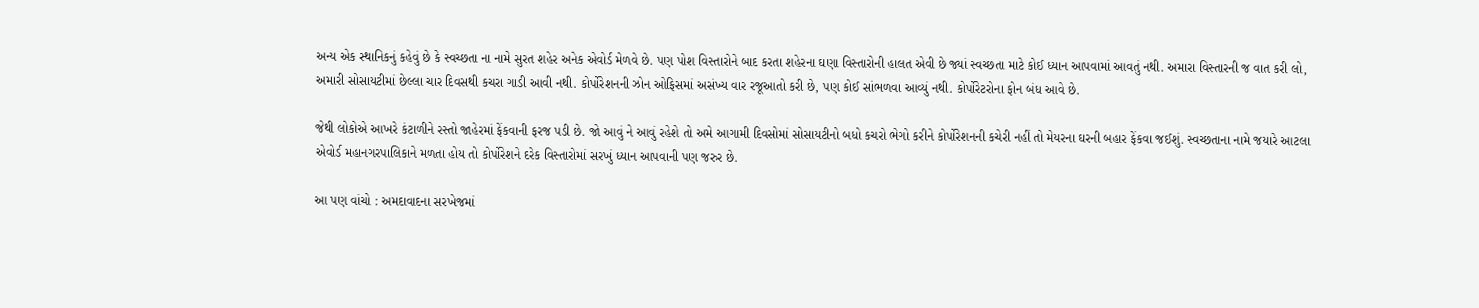અન્ય એક સ્થાનિકનું કહેવું છે કે સ્વચ્છતા ના નામે સુરત શહેર અનેક એવોર્ડ મેળવે છે. પણ પોશ વિસ્તારોને બાદ કરતા શહેરના ઘણા વિસ્તારોની હાલત એવી છે જ્યાં સ્વચ્છતા માટે કોઈ ધ્યાન આપવામાં આવતું નથી. અમારા વિસ્તારની જ વાત કરી લો, અમારી સોસાયટીમાં છેલ્લા ચાર દિવસથી કચરા ગાડી આવી નથી. કોર્પોરેશનની ઝોન ઓફિસમાં અસંખ્ય વાર રજૂઆતો કરી છે, પણ કોઈ સાંભળવા આવ્યું નથી. કોર્પોરેટરોના ફોન બંધ આવે છે.

જેથી લોકોએ આખરે કંટાળીને રસ્તો જાહેરમાં ફેંકવાની ફરજ પડી છે. જો આવું ને આવું રહેશે તો અમે આગામી દિવસોમાં સોસાયટીનો બધો કચરો ભેગો કરીને કોર્પોરેશનની કચેરી નહીં તો મેયરના ઘરની બહાર ફેંકવા જઈશું. સ્વચ્છતાના નામે જયારે આટલા એવોર્ડ મહાનગરપાલિકાને મળતા હોય તો કોર્પોરેશને દરેક વિસ્તારોમાં સરખું ધ્યાન આપવાની પણ જરુર છે.

આ પણ વાંચો : અમદાવાદના સરખેજમાં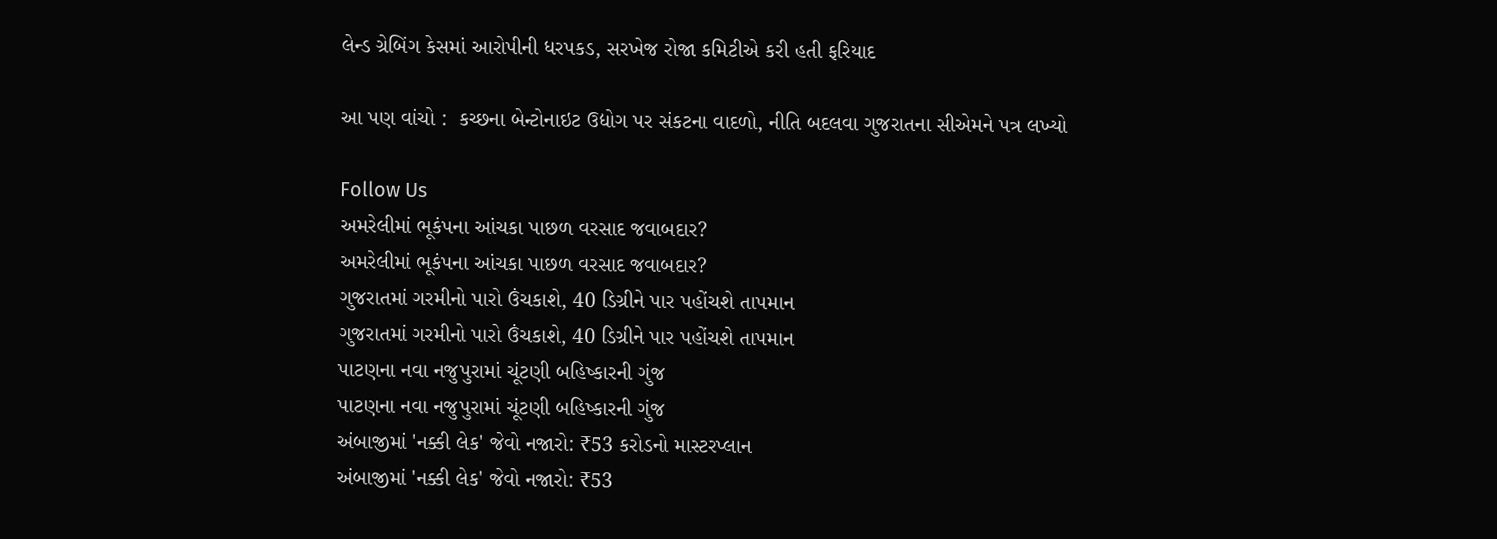લેન્ડ ગ્રેબિંગ કેસમાં આરોપીની ધરપકડ, સરખેજ રોજા કમિટીએ કરી હતી ફરિયાદ

આ પણ વાંચો :  કચ્છના બેન્ટોનાઇટ ઉદ્યોગ પર સંકટના વાદળો, નીતિ બદલવા ગુજરાતના સીએમને પત્ર લખ્યો

Follow Us
અમરેલીમાં ભૂકંપના આંચકા પાછળ વરસાદ જવાબદાર?
અમરેલીમાં ભૂકંપના આંચકા પાછળ વરસાદ જવાબદાર?
ગુજરાતમાં ગરમીનો પારો ઉંચકાશે, 40 ડિગ્રીને પાર પહોંચશે તાપમાન
ગુજરાતમાં ગરમીનો પારો ઉંચકાશે, 40 ડિગ્રીને પાર પહોંચશે તાપમાન
પાટણના નવા નજુપુરામાં ચૂંટણી બહિષ્કારની ગુંજ
પાટણના નવા નજુપુરામાં ચૂંટણી બહિષ્કારની ગુંજ
અંબાજીમાં 'નક્કી લેક' જેવો નજારો: ₹53 કરોડનો માસ્ટરપ્લાન
અંબાજીમાં 'નક્કી લેક' જેવો નજારો: ₹53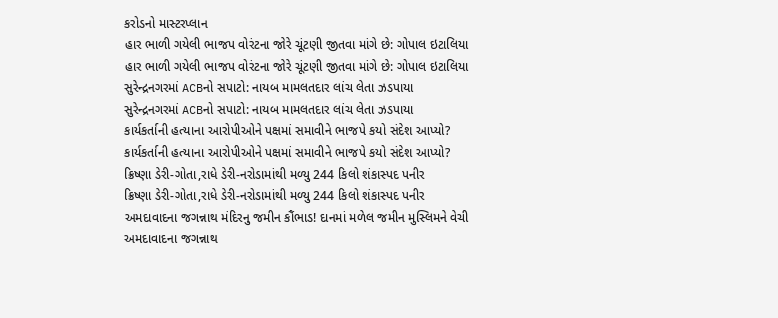કરોડનો માસ્ટરપ્લાન
હાર ભાળી ગયેલી ભાજપ વોરંટના જોરે ચૂંટણી જીતવા માંગે છે: ગોપાલ ઇટાલિયા
હાર ભાળી ગયેલી ભાજપ વોરંટના જોરે ચૂંટણી જીતવા માંગે છે: ગોપાલ ઇટાલિયા
સુરેન્દ્રનગરમાં ACBનો સપાટો: નાયબ મામલતદાર લાંચ લેતા ઝડપાયા
સુરેન્દ્રનગરમાં ACBનો સપાટો: નાયબ મામલતદાર લાંચ લેતા ઝડપાયા
કાર્યકર્તાની હત્યાના આરોપીઓને પક્ષમાં સમાવીને ભાજપે કયો સંદેશ આપ્યો?
કાર્યકર્તાની હત્યાના આરોપીઓને પક્ષમાં સમાવીને ભાજપે કયો સંદેશ આપ્યો?
ક્રિષ્ણા ડેરી-ગોતા,રાધે ડેરી-નરોડામાંથી મળ્યુ 244 કિલો શંકાસ્પદ પનીર
ક્રિષ્ણા ડેરી-ગોતા,રાધે ડેરી-નરોડામાંથી મળ્યુ 244 કિલો શંકાસ્પદ પનીર
અમદાવાદના જગન્નાથ મંદિરનુ જમીન કૌંભાડ! દાનમાં મળેલ જમીન મુસ્લિમને વેચી
અમદાવાદના જગન્નાથ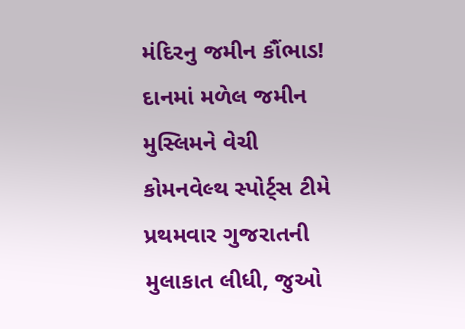મંદિરનુ જમીન કૌંભાડ! દાનમાં મળેલ જમીન મુસ્લિમને વેચી
કોમનવેલ્થ સ્પોર્ટ્સ ટીમે પ્રથમવાર ગુજરાતની મુલાકાત લીધી, જુઓ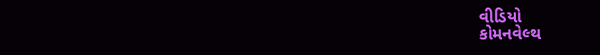વીડિયો
કોમનવેલ્થ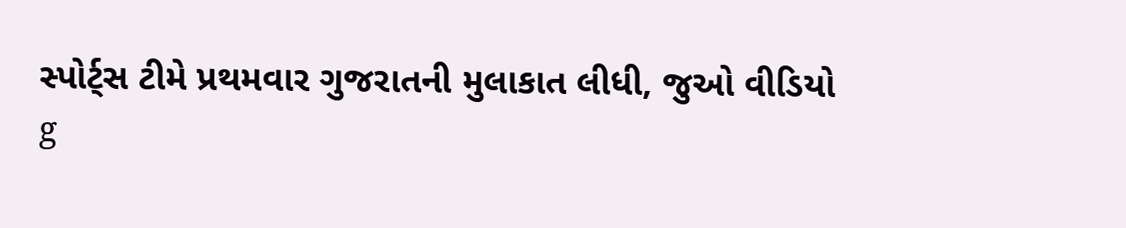સ્પોર્ટ્સ ટીમે પ્રથમવાર ગુજરાતની મુલાકાત લીધી, જુઓ વીડિયો
g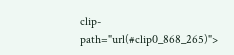clip-path="url(#clip0_868_265)">